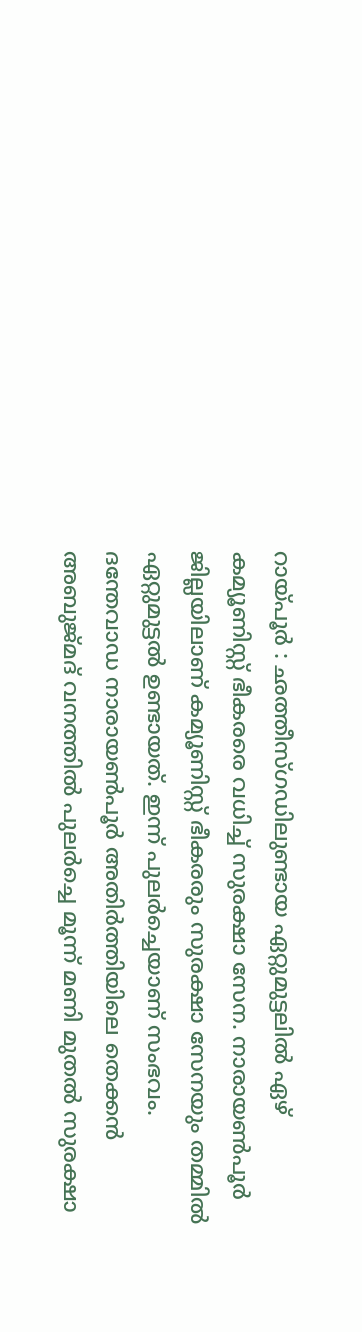റായ്പൂർ : ഛത്തീസ്ഗഡിലുണ്ടായ ഏറ്റുമുട്ടലിൽ ഏഴ് കമ്യൂണിസ്റ്റ് ഭീകരരെ വധിച്ച് സുരക്ഷാ സേന. നാരായൺപൂർ ജില്ലയിലാണ് കമ്യൂണിസ്റ്റ് ഭീകരരും സുരക്ഷാ സേനയും തമ്മിൽ ഏറ്റുമുട്ടൽ ഉണ്ടായത്. ഇന്ന് പുലർച്ചെയാണ് സംഭവം.
ദന്തേവാഡ നാരായൺപൂർ അതിർത്തിയിലെ തെക്കൻ അബുജ്മദ് വനത്തിൽ പുലർച്ചെ മൂന്ന് മണി മുതൽ സുരക്ഷാ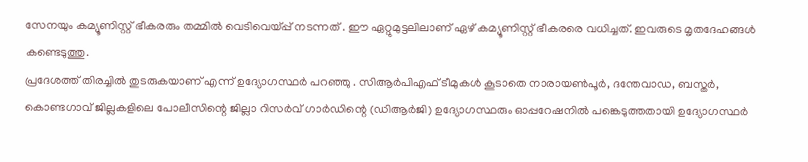സേനയും കമ്യൂണിസ്റ്റ് ഭീകരരും തമ്മിൽ വെടിവെയ്പ്പ് നടന്നത് . ഈ ഏറ്റുമുട്ടലിലാണ് ഏഴ് കമ്യൂണിസ്റ്റ് ഭീകരരെ വധിച്ചത്. ഇവരുടെ മൃതദേഹങ്ങൾ കണ്ടെടുത്തു.
പ്രദേശത്ത് തിരച്ചിൽ തുടരുകയാണ് എന്ന് ഉദ്യോഗസ്ഥർ പറഞ്ഞു . സിആർപിഎഫ് ടീമുകൾ കൂടാതെ നാരായൺപൂർ, ദന്തേവാഡ, ബസ്തർ, കൊണ്ടഗാവ് ജില്ലകളിലെ പോലീസിന്റെ ജില്ലാ റിസർവ് ഗാർഡിന്റെ (ഡിആർജി) ഉദ്യോഗസ്ഥരും ഓപ്പറേഷനിൽ പങ്കെടുത്തതായി ഉദ്യോഗസ്ഥർ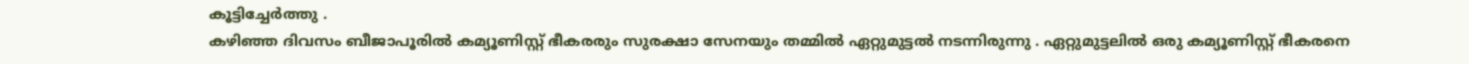കൂട്ടിച്ചേർത്തു .
കഴിഞ്ഞ ദിവസം ബീജാപൂരിൽ കമ്യൂണിസ്റ്റ് ഭീകരരും സുരക്ഷാ സേനയും തമ്മിൽ ഏറ്റുമുട്ടൽ നടന്നിരുന്നു . ഏറ്റുമുട്ടലിൽ ഒരു കമ്യൂണിസ്റ്റ് ഭീകരനെ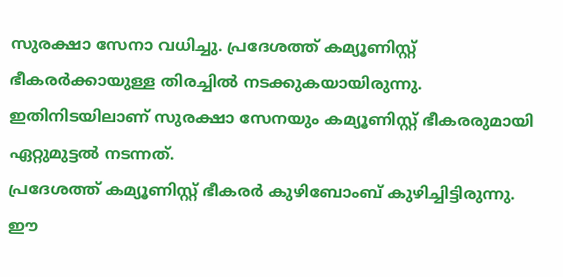സുരക്ഷാ സേനാ വധിച്ചു. പ്രദേശത്ത് കമ്യൂണിസ്റ്റ് ഭീകരർക്കായുള്ള തിരച്ചിൽ നടക്കുകയായിരുന്നു. ഇതിനിടയിലാണ് സുരക്ഷാ സേനയും കമ്യൂണിസ്റ്റ് ഭീകരരുമായി ഏറ്റുമുട്ടൽ നടന്നത്.
പ്രദേശത്ത് കമ്യൂണിസ്റ്റ് ഭീകരർ കുഴിബോംബ് കുഴിച്ചിട്ടിരുന്നു. ഈ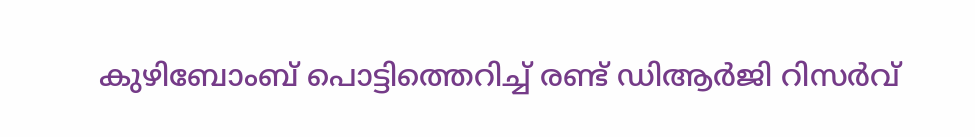കുഴിബോംബ് പൊട്ടിത്തെറിച്ച് രണ്ട് ഡിആർജി റിസർവ്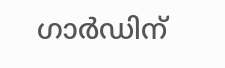ഗാർഡിന്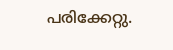പരിക്കേറ്റു.